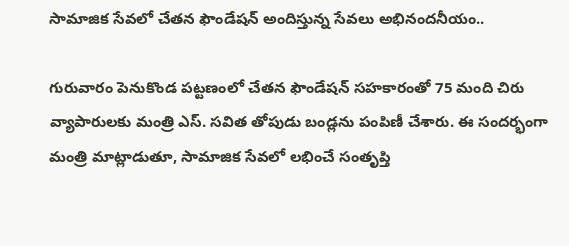సామాజిక సేవలో చేతన ఫౌండేషన్ అందిస్తున్న సేవలు అభినందనీయం..

గురువారం పెనుకొండ పట్టణంలో చేతన ఫౌండేషన్ సహకారంతో 75 మంది చిరు వ్యాపారులకు మంత్రి ఎస్. సవిత తోపుడు బండ్లను పంపిణీ చేశారు. ఈ సందర్భంగా మంత్రి మాట్లాడుతూ, సామాజిక సేవలో లభించే సంతృప్తి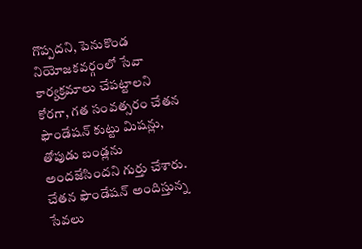గొప్పదని, పెనుకొండ నియోజకవర్గంలో సేవా కార్యక్రమాలు చేపట్టాలని కోరగా, గత సంవత్సరం చేతన ఫౌండేషన్ కుట్టు మిషన్లు, తోపుడు బండ్లను అందజేసిందని గుర్తు చేశారు. చేతన ఫౌండేషన్ అందిస్తున్న సేవలు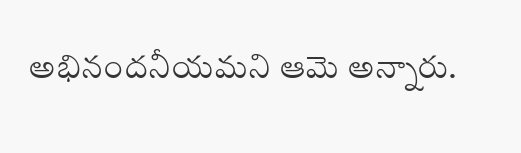అభినందనీయమని ఆమె అన్నారు.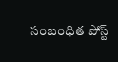సంబంధిత పోస్ట్